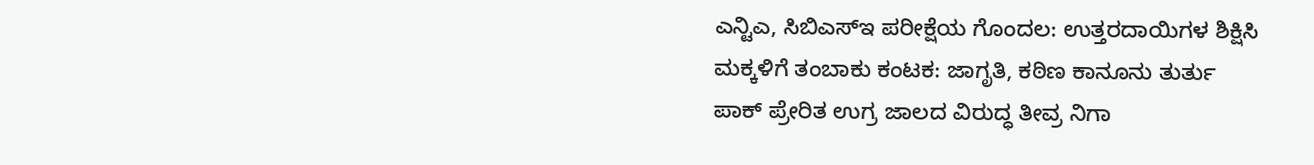ಎನ್ಟಿಎ, ಸಿಬಿಎಸ್ಇ ಪರೀಕ್ಷೆಯ ಗೊಂದಲ: ಉತ್ತರದಾಯಿಗಳ ಶಿಕ್ಷಿಸಿ
ಮಕ್ಕಳಿಗೆ ತಂಬಾಕು ಕಂಟಕ: ಜಾಗೃತಿ, ಕಠಿಣ ಕಾನೂನು ತುರ್ತು
ಪಾಕ್ ಪ್ರೇರಿತ ಉಗ್ರ ಜಾಲದ ವಿರುದ್ಧ ತೀವ್ರ ನಿಗಾ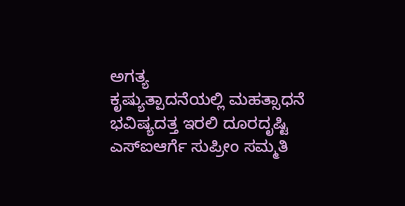ಅಗತ್ಯ
ಕೃಷ್ಯುತ್ಪಾದನೆಯಲ್ಲಿ ಮಹತ್ಸಾಧನೆ ಭವಿಷ್ಯದತ್ತ ಇರಲಿ ದೂರದೃಷ್ಟಿ
ಎಸ್ಐಆರ್ಗೆ ಸುಪ್ರೀಂ ಸಮ್ಮತಿ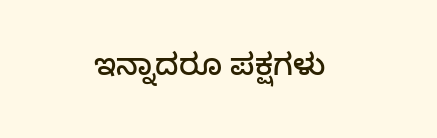ಇನ್ನಾದರೂ ಪಕ್ಷಗಳು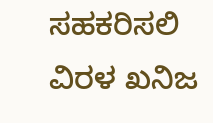ಸಹಕರಿಸಲಿ
ವಿರಳ ಖನಿಜ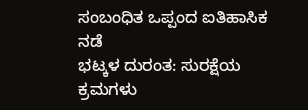ಸಂಬಂಧಿತ ಒಪ್ಪಂದ ಐತಿಹಾಸಿಕ ನಡೆ
ಭಟ್ಕಳ ದುರಂತ: ಸುರಕ್ಷೆಯ ಕ್ರಮಗಳು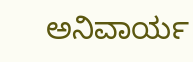ಅನಿವಾರ್ಯ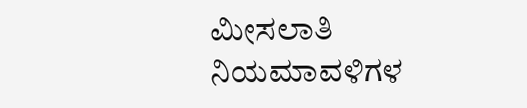ಮೀಸಲಾತಿ ನಿಯಮಾವಳಿಗಳ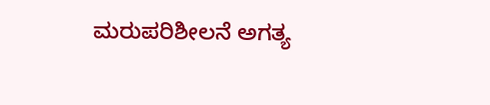ಮರುಪರಿಶೀಲನೆ ಅಗತ್ಯ